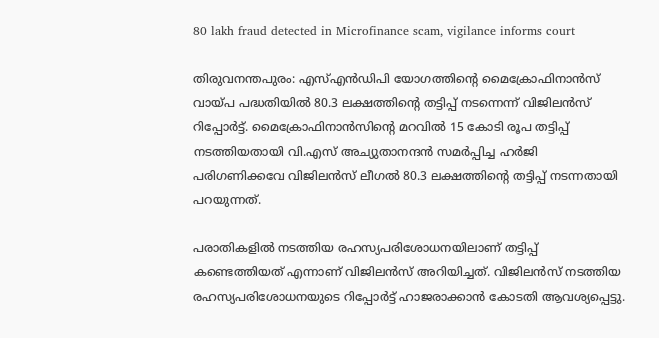80 lakh fraud detected in Microfinance scam, vigilance informs court

തിരുവനന്തപുരം: എസ്എന്‍ഡിപി യോഗത്തിന്റെ മൈക്രോഫിനാന്‍സ് വായ്പ പദ്ധതിയില്‍ 80.3 ലക്ഷത്തിന്റെ തട്ടിപ്പ് നടന്നെന്ന് വിജിലന്‍സ് റിപ്പോര്‍ട്ട്. മൈക്രോഫിനാന്‍സിന്റെ മറവില്‍ 15 കോടി രൂപ തട്ടിപ്പ് നടത്തിയതായി വി.എസ് അച്യുതാനന്ദന്‍ സമര്‍പ്പിച്ച ഹര്‍ജി പരിഗണിക്കവേ വിജിലന്‍സ് ലീഗല്‍ 80.3 ലക്ഷത്തിന്റെ തട്ടിപ്പ് നടന്നതായി പറയുന്നത്.

പരാതികളില്‍ നടത്തിയ രഹസ്യപരിശോധനയിലാണ് തട്ടിപ്പ് കണ്ടെത്തിയത് എന്നാണ് വിജിലന്‍സ് അറിയിച്ചത്. വിജിലന്‍സ് നടത്തിയ രഹസ്യപരിശോധനയുടെ റിപ്പോര്‍ട്ട് ഹാജരാക്കാന്‍ കോടതി ആവശ്യപ്പെട്ടു.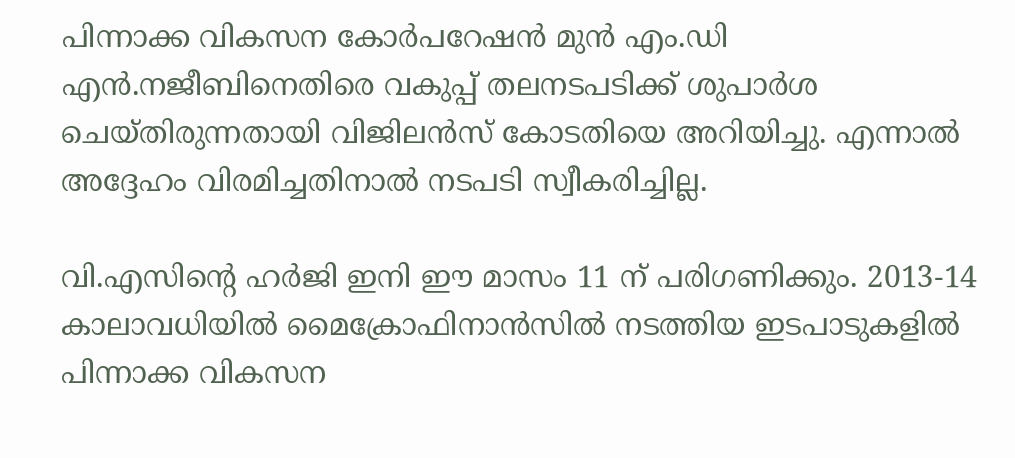പിന്നാക്ക വികസന കോര്‍പറേഷന്‍ മുന്‍ എം.ഡി എന്‍.നജീബിനെതിരെ വകുപ്പ് തലനടപടിക്ക് ശുപാര്‍ശ ചെയ്തിരുന്നതായി വിജിലന്‍സ് കോടതിയെ അറിയിച്ചു. എന്നാല്‍ അദ്ദേഹം വിരമിച്ചതിനാല്‍ നടപടി സ്വീകരിച്ചില്ല.

വി.എസിന്റെ ഹര്‍ജി ഇനി ഈ മാസം 11 ന് പരിഗണിക്കും. 2013-14 കാലാവധിയില്‍ മൈക്രോഫിനാന്‍സില്‍ നടത്തിയ ഇടപാടുകളില്‍ പിന്നാക്ക വികസന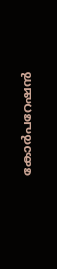കോര്‍പറേഷന്‍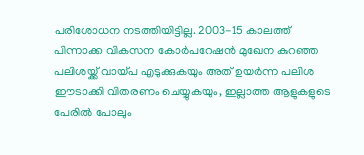പരിശോധന നടത്തിയിട്ടില്ല. 2003-15 കാലത്ത് പിന്നാക്ക വികസന കോര്‍പറേഷന്‍ മുഖേന കുറഞ്ഞ പലിശയ്ക്ക് വായ്പ എടുക്കുകയും അത് ഉയര്‍ന്ന പലിശ ഈടാക്കി വിതരണം ചെയ്യുകയും, ഇല്ലാത്ത ആളുകളുടെ പേരില്‍ പോലും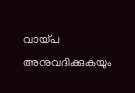വായ്പ അനുവദിക്കുകയും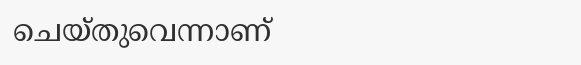ചെയ്തുവെന്നാണ്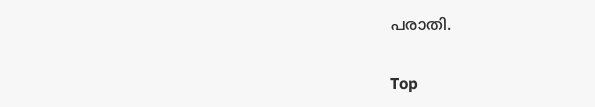പരാതി.

Top